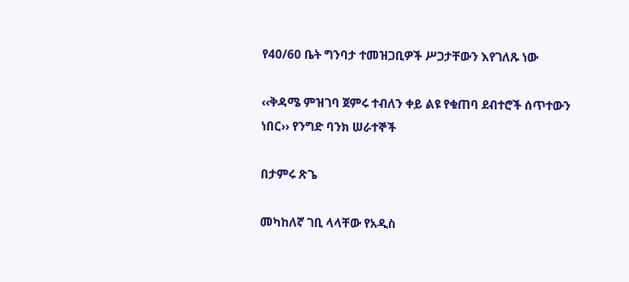የ40/60 ቤት ግንባታ ተመዝጋቢዎች ሥጋታቸውን እየገለጹ ነው

‹‹ቅዳሜ ምዝገባ ጀምሩ ተብለን ቀይ ልዩ የቁጠባ ደብተሮች ሰጥተውን ነበር›› የንግድ ባንክ ሠራተኞች

በታምሩ ጽጌ

መካከለኛ ገቢ ላላቸው የአዲስ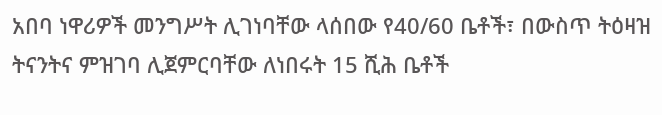አበባ ነዋሪዎች መንግሥት ሊገነባቸው ላሰበው የ40/60 ቤቶች፣ በውስጥ ትዕዛዝ ትናንትና ምዝገባ ሊጀምርባቸው ለነበሩት 15 ሺሕ ቤቶች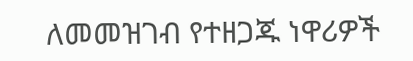ለመመዝገብ የተዘጋጁ ነዋሪዎች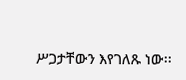ሥጋታቸውን እየገለጹ ነው፡፡